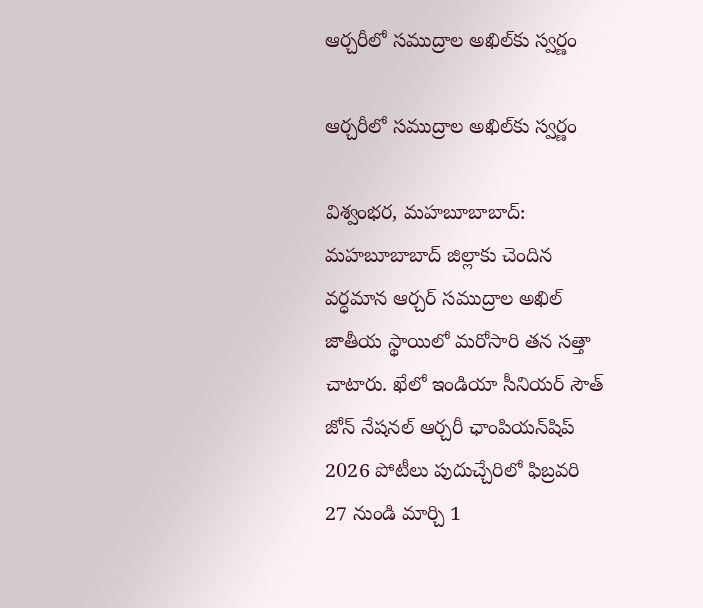ఆర్చరీలో సముద్రాల అఖిల్‌కు స్వర్ణం

ఆర్చరీలో సముద్రాల అఖిల్‌కు స్వర్ణం

విశ్వంభర, మహబూబాబాద్: మహబూబాబాద్ జిల్లాకు చెందిన వర్ధమాన ఆర్చర్ సముద్రాల అఖిల్ జాతీయ స్థాయిలో మరోసారి తన సత్తా చాటారు. ఖేలో ఇండియా సీనియర్ సౌత్ జోన్ నేషనల్ ఆర్చరీ ఛాంపియన్‌షిప్ 2026 పోటీలు పుదుచ్చేరిలో ఫిబ్రవరి 27 నుండి మార్చి 1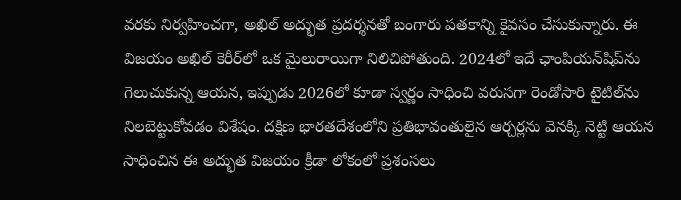వరకు నిర్వహించగా, అఖిల్ అద్భుత ప్రదర్శనతో బంగారు పతకాన్ని కైవసం చేసుకున్నారు. ఈ విజయం అఖిల్ కెరీర్‌లో ఒక మైలురాయిగా నిలిచిపోతుంది. 2024లో ఇదే ఛాంపియన్‌షిప్‌ను గెలుచుకున్న ఆయన, ఇప్పుడు 2026లో కూడా స్వర్ణం సాధించి వరుసగా రెండోసారి టైటిల్‌ను నిలబెట్టుకోవడం విశేషం. దక్షిణ భారతదేశంలోని ప్రతిభావంతులైన ఆర్చర్లను వెనక్కి నెట్టి ఆయన సాధించిన ఈ అద్భుత విజయం క్రీడా లోకంలో ప్రశంసలు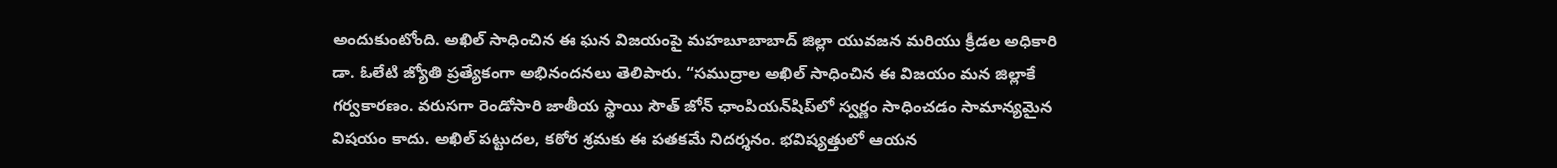అందుకుంటోంది. అఖిల్ సాధించిన ఈ ఘన విజయంపై మహబూబాబాద్ జిల్లా యువజన మరియు క్రీడల అధికారి డా. ఓలేటి జ్యోతి ప్రత్యేకంగా అభినందనలు తెలిపారు. “సముద్రాల అఖిల్ సాధించిన ఈ విజయం మన జిల్లాకే గర్వకారణం. వరుసగా రెండోసారి జాతీయ స్థాయి సౌత్ జోన్ ఛాంపియన్‌షిప్‌లో స్వర్ణం సాధించడం సామాన్యమైన విషయం కాదు. అఖిల్ పట్టుదల, కఠోర శ్రమకు ఈ పతకమే నిదర్శనం. భవిష్యత్తులో ఆయన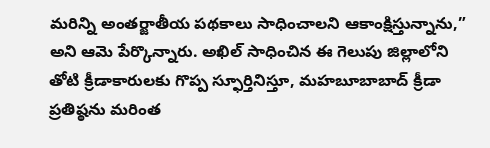మరిన్ని అంతర్జాతీయ పథకాలు సాధించాలని ఆకాంక్షిస్తున్నాను,” అని ఆమె పేర్కొన్నారు. అఖిల్ సాధించిన ఈ గెలుపు జిల్లాలోని తోటి క్రీడాకారులకు గొప్ప స్ఫూర్తినిస్తూ, మహబూబాబాద్ క్రీడా ప్రతిష్ఠను మరింత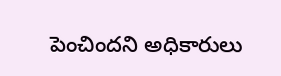పెంచిందని అధికారులు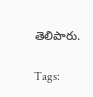తెలిపారు.

Tags: